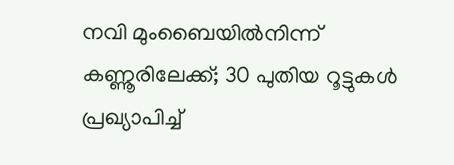നവി മുംബൈയിൽനിന്ന് കണ്ണൂരിലേക്ക്; 30 പുതിയ റൂട്ടുകൾ പ്രഖ്യാപിച്ച്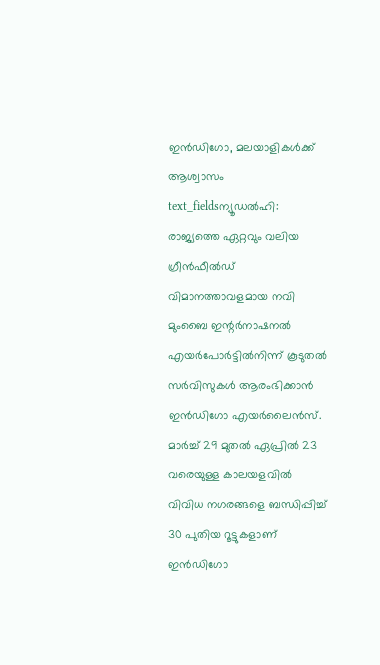ഇൻഡിഗോ, മലയാളികൾക്ക് ആശ്വാസം
text_fieldsന്യൂഡൽഹി: രാജ്യത്തെ ഏറ്റവും വലിയ ഗ്രീൻഫീൽഡ് വിമാനത്താവളമായ നവി മുംബൈ ഇന്റർനാഷനൽ എയർപോർട്ടിൽനിന്ന് കൂടുതൽ സർവിസുകൾ ആരംഭിക്കാൻ ഇൻഡിഗോ എയർലൈൻസ്. മാർച്ച് 29 മുതൽ ഏപ്രിൽ 23 വരെയുള്ള കാലയളവിൽ വിവിധ നഗരങ്ങളെ ബന്ധിപ്പിച്ച് 30 പുതിയ റൂട്ടുകളാണ് ഇൻഡിഗോ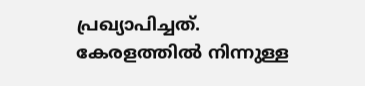പ്രഖ്യാപിച്ചത്. കേരളത്തിൽ നിന്നുള്ള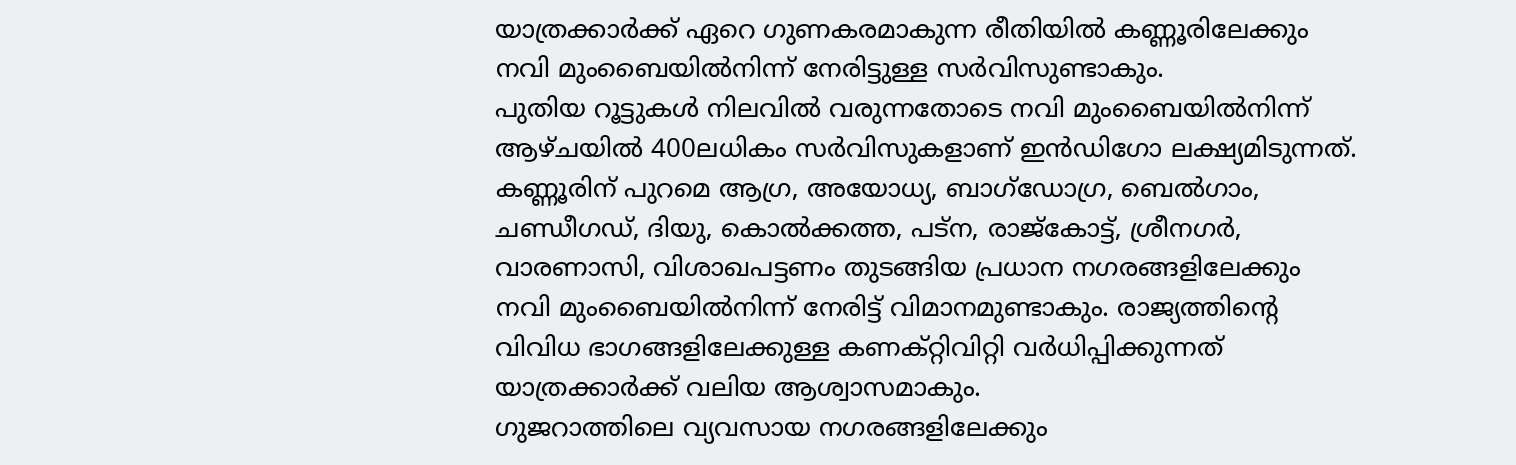യാത്രക്കാർക്ക് ഏറെ ഗുണകരമാകുന്ന രീതിയിൽ കണ്ണൂരിലേക്കും നവി മുംബൈയിൽനിന്ന് നേരിട്ടുള്ള സർവിസുണ്ടാകും.
പുതിയ റൂട്ടുകൾ നിലവിൽ വരുന്നതോടെ നവി മുംബൈയിൽനിന്ന് ആഴ്ചയിൽ 400ലധികം സർവിസുകളാണ് ഇൻഡിഗോ ലക്ഷ്യമിടുന്നത്. കണ്ണൂരിന് പുറമെ ആഗ്ര, അയോധ്യ, ബാഗ്ഡോഗ്ര, ബെൽഗാം, ചണ്ഡീഗഡ്, ദിയു, കൊൽക്കത്ത, പട്ന, രാജ്കോട്ട്, ശ്രീനഗർ, വാരണാസി, വിശാഖപട്ടണം തുടങ്ങിയ പ്രധാന നഗരങ്ങളിലേക്കും നവി മുംബൈയിൽനിന്ന് നേരിട്ട് വിമാനമുണ്ടാകും. രാജ്യത്തിന്റെ വിവിധ ഭാഗങ്ങളിലേക്കുള്ള കണക്റ്റിവിറ്റി വർധിപ്പിക്കുന്നത് യാത്രക്കാർക്ക് വലിയ ആശ്വാസമാകും.
ഗുജറാത്തിലെ വ്യവസായ നഗരങ്ങളിലേക്കും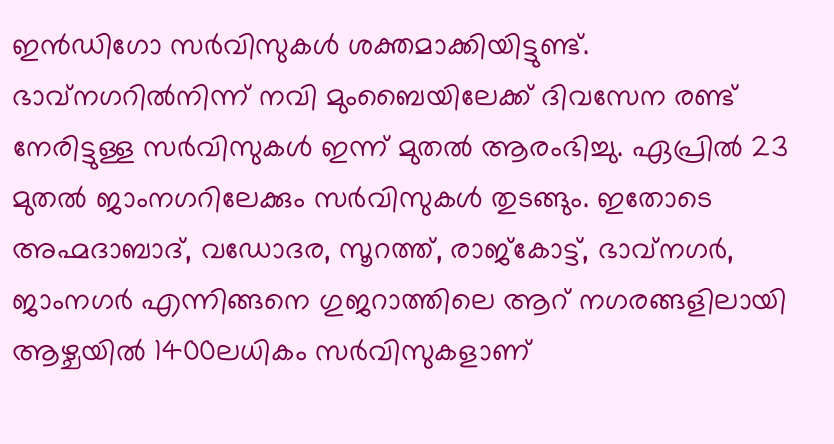ഇൻഡിഗോ സർവിസുകൾ ശക്തമാക്കിയിട്ടുണ്ട്. ഭാവ്നഗറിൽനിന്ന് നവി മുംബൈയിലേക്ക് ദിവസേന രണ്ട് നേരിട്ടുള്ള സർവിസുകൾ ഇന്ന് മുതൽ ആരംഭിച്ചു. ഏപ്രിൽ 23 മുതൽ ജാംനഗറിലേക്കും സർവിസുകൾ തുടങ്ങും. ഇതോടെ അഹ്മദാബാദ്, വഡോദര, സൂറത്ത്, രാജ്കോട്ട്, ഭാവ്നഗർ, ജാംനഗർ എന്നിങ്ങനെ ഗുജറാത്തിലെ ആറ് നഗരങ്ങളിലായി ആഴ്ചയിൽ 1400ലധികം സർവിസുകളാണ്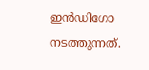ഇൻഡിഗോ നടത്തുന്നത്.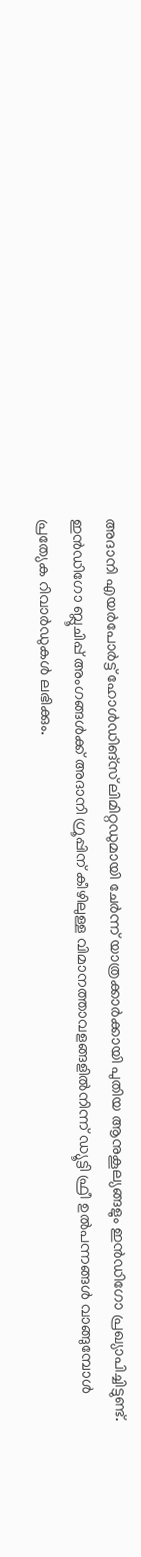അദാനി എയർപോർട്ട് ഹോൾഡിങ്സ് ലിമിറ്റഡുമായി ചേർന്ന് യാത്രക്കാർക്കായി പുതിയ ആനുകൂല്യങ്ങളും ഇൻഡിഗോ പ്രഖ്യാപിച്ചിട്ടുണ്ട്. ഇൻഡിഗോ ബ്ലൂചിപ്പ് അംഗങ്ങൾക്ക് അദാനി ഗ്രൂപ്പിന് കീഴിലുള്ള വിമാനത്താവളങ്ങളിൽനിന്ന് ഡ്യൂട്ടി ഫ്രീ ഉൽപന്നങ്ങൾ വാങ്ങുമ്പോൾ പ്രത്യേക റിവാർഡുകൾ ലഭിക്കും.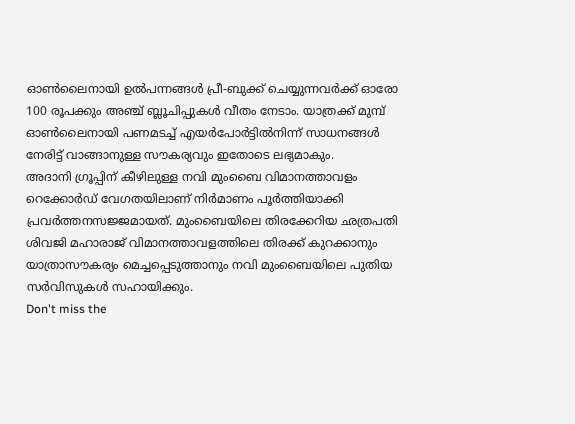ഓൺലൈനായി ഉൽപന്നങ്ങൾ പ്രീ-ബുക്ക് ചെയ്യുന്നവർക്ക് ഓരോ 100 രൂപക്കും അഞ്ച് ബ്ലൂചിപ്പുകൾ വീതം നേടാം. യാത്രക്ക് മുമ്പ് ഓൺലൈനായി പണമടച്ച് എയർപോർട്ടിൽനിന്ന് സാധനങ്ങൾ നേരിട്ട് വാങ്ങാനുള്ള സൗകര്യവും ഇതോടെ ലഭ്യമാകും.
അദാനി ഗ്രൂപ്പിന് കീഴിലുള്ള നവി മുംബൈ വിമാനത്താവളം റെക്കോർഡ് വേഗതയിലാണ് നിർമാണം പൂർത്തിയാക്കി പ്രവർത്തനസജ്ജമായത്. മുംബൈയിലെ തിരക്കേറിയ ഛത്രപതി ശിവജി മഹാരാജ് വിമാനത്താവളത്തിലെ തിരക്ക് കുറക്കാനും യാത്രാസൗകര്യം മെച്ചപ്പെടുത്താനും നവി മുംബൈയിലെ പുതിയ സർവിസുകൾ സഹായിക്കും.
Don't miss the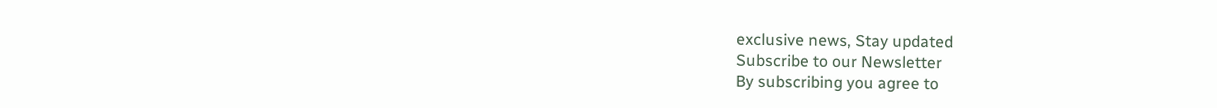exclusive news, Stay updated
Subscribe to our Newsletter
By subscribing you agree to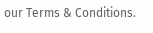our Terms & Conditions.